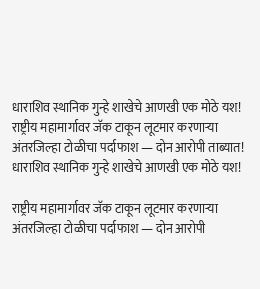धाराशिव स्थानिक गुन्हे शाखेचे आणखी एक मोठे यश!
राष्ट्रीय महामार्गावर जॅक टाकून लूटमार करणाऱ्या अंतरजिल्हा टोळीचा पर्दाफाश — दोन आरोपी ताब्यात!
धाराशिव स्थानिक गुन्हे शाखेचे आणखी एक मोठे यश!

राष्ट्रीय महामार्गावर जॅक टाकून लूटमार करणाऱ्या अंतरजिल्हा टोळीचा पर्दाफाश — दोन आरोपी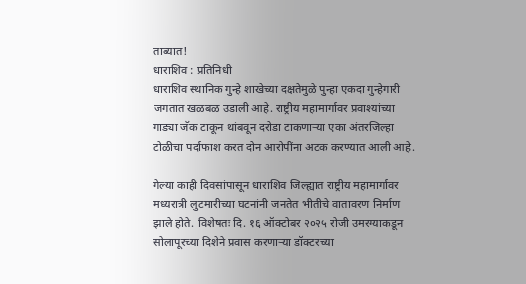ताब्यात!
धाराशिव : प्रतिनिधी
धाराशिव स्थानिक गुन्हे शाखेच्या दक्षतेमुळे पुन्हा एकदा गुन्हेगारी जगतात खळबळ उडाली आहे. राष्ट्रीय महामार्गावर प्रवाश्यांच्या गाड्या जॅक टाकून थांबवून दरोडा टाकणाऱ्या एका अंतरजिल्हा टोळीचा पर्दाफाश करत दोन आरोपींना अटक करण्यात आली आहे.

गेल्या काही दिवसांपासून धाराशिव जिल्ह्यात राष्ट्रीय महामार्गावर मध्यरात्री लुटमारीच्या घटनांनी जनतेत भीतीचे वातावरण निर्माण झाले होते. विशेषतः दि. १६ ऑक्टोबर २०२५ रोजी उमरग्याकडून सोलापूरच्या दिशेने प्रवास करणाऱ्या डॉक्टरच्या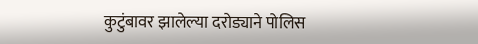कुटुंबावर झालेल्या दरोड्याने पोलिस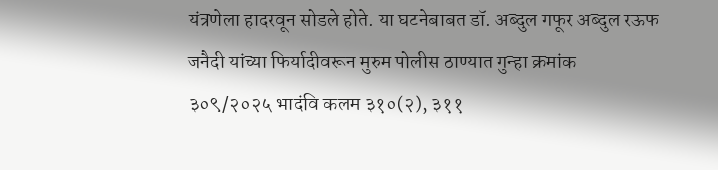यंत्रणेला हादरवून सोडले होते. या घटनेबाबत डॉ. अब्दुल गफूर अब्दुल रऊफ जनैदी यांच्या फिर्यादीवरून मुरुम पोलीस ठाण्यात गुन्हा क्रमांक ३०९/२०२५ भादंवि कलम ३१०(२), ३११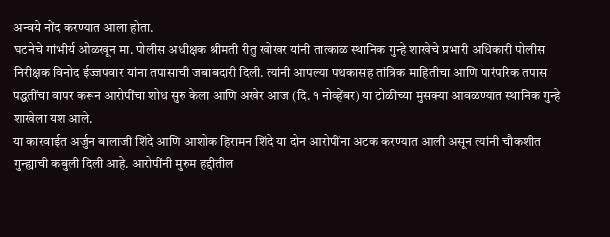अन्वये नोंद करण्यात आला होता.
घटनेचे गांभीर्य ओळखून मा. पोलीस अधीक्षक श्रीमती रीतु खोखर यांनी तात्काळ स्थानिक गुन्हे शाखेचे प्रभारी अधिकारी पोलीस निरीक्षक विनोद ईज्जपवार यांना तपासाची जबाबदारी दिली. त्यांनी आपल्या पथकासह तांत्रिक माहितीचा आणि पारंपरिक तपास पद्धतींचा वापर करून आरोपींचा शोध सुरु केला आणि अखेर आज (दि. १ नोव्हेंबर) या टोळीच्या मुसक्या आवळण्यात स्थानिक गुन्हे शाखेला यश आले.
या कारवाईत अर्जुन बालाजी शिंदे आणि आशोक हिरामन शिंदे या दोन आरोपींना अटक करण्यात आली असून त्यांनी चौकशीत गुन्ह्याची कबुली दिली आहे. आरोपींनी मुरुम हद्दीतील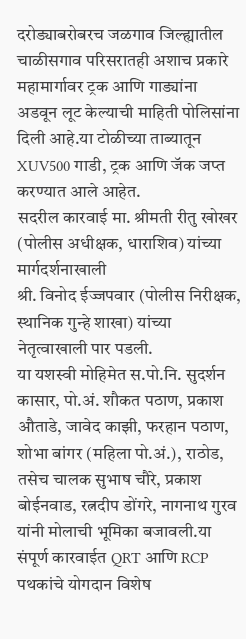दरोड्याबरोबरच जळगाव जिल्ह्यातील चाळीसगाव परिसरातही अशाच प्रकारे महामार्गावर ट्रक आणि गाड्यांना अडवून लूट केल्याची माहिती पोलिसांना दिली आहे.या टोळीच्या ताब्यातून XUV500 गाडी, ट्रक आणि जॅक जप्त करण्यात आले आहेत.
सदरील कारवाई मा. श्रीमती रीतु खोखर (पोलीस अधीक्षक, धाराशिव) यांच्या मार्गदर्शनाखाली
श्री. विनोद ईज्जपवार (पोलीस निरीक्षक, स्थानिक गुन्हे शाखा) यांच्या नेतृत्वाखाली पार पडली.
या यशस्वी मोहिमेत स.पो.नि. सुदर्शन कासार, पो.अं. शौकत पठाण, प्रकाश औताडे, जावेद काझी, फरहान पठाण, शोभा बांगर (महिला पो.अं.), राठोड, तसेच चालक सुभाष चौरे, प्रकाश बोईनवाड, रत्नदीप डोंगरे, नागनाथ गुरव यांनी मोलाची भूमिका बजावली.या संपूर्ण कारवाईत QRT आणि RCP पथकांचे योगदान विशेष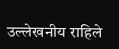उल्लेखनीय राहिले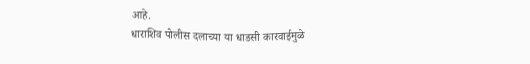आहे.
धाराशिव पोलीस दलाच्या या धाडसी कारवाईमुळे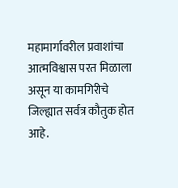महामार्गावरील प्रवाशांचा आत्मविश्वास परत मिळाला असून या कामगिरीचे जिल्ह्यात सर्वत्र कौतुक होत आहे.